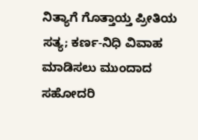ನಿತ್ಯಾಗೆ ಗೊತ್ತಾಯ್ತ ಪ್ರೀತಿಯ ಸತ್ಯ; ಕರ್ಣ-ನಿಧಿ ವಿವಾಹ ಮಾಡಿಸಲು ಮುಂದಾದ ಸಹೋದರಿ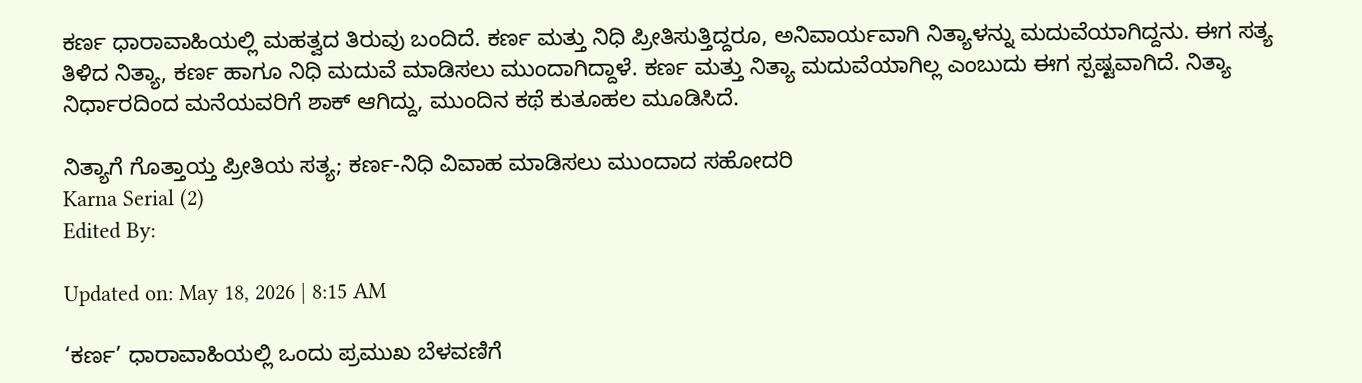ಕರ್ಣ ಧಾರಾವಾಹಿಯಲ್ಲಿ ಮಹತ್ವದ ತಿರುವು ಬಂದಿದೆ. ಕರ್ಣ ಮತ್ತು ನಿಧಿ ಪ್ರೀತಿಸುತ್ತಿದ್ದರೂ, ಅನಿವಾರ್ಯವಾಗಿ ನಿತ್ಯಾಳನ್ನು ಮದುವೆಯಾಗಿದ್ದನು. ಈಗ ಸತ್ಯ ತಿಳಿದ ನಿತ್ಯಾ, ಕರ್ಣ ಹಾಗೂ ನಿಧಿ ಮದುವೆ ಮಾಡಿಸಲು ಮುಂದಾಗಿದ್ದಾಳೆ. ಕರ್ಣ ಮತ್ತು ನಿತ್ಯಾ ಮದುವೆಯಾಗಿಲ್ಲ ಎಂಬುದು ಈಗ ಸ್ಪಷ್ಟವಾಗಿದೆ. ನಿತ್ಯಾ ನಿರ್ಧಾರದಿಂದ ಮನೆಯವರಿಗೆ ಶಾಕ್ ಆಗಿದ್ದು, ಮುಂದಿನ ಕಥೆ ಕುತೂಹಲ ಮೂಡಿಸಿದೆ.

ನಿತ್ಯಾಗೆ ಗೊತ್ತಾಯ್ತ ಪ್ರೀತಿಯ ಸತ್ಯ; ಕರ್ಣ-ನಿಧಿ ವಿವಾಹ ಮಾಡಿಸಲು ಮುಂದಾದ ಸಹೋದರಿ
Karna Serial (2)
Edited By:

Updated on: May 18, 2026 | 8:15 AM

‘ಕರ್ಣ’ ಧಾರಾವಾಹಿಯಲ್ಲಿ ಒಂದು ಪ್ರಮುಖ ಬೆಳವಣಿಗೆ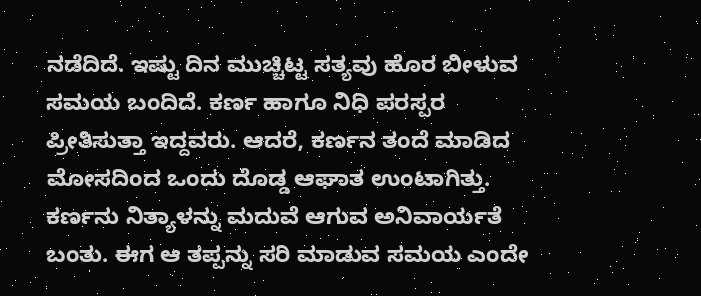ನಡೆದಿದೆ. ಇಷ್ಟು ದಿನ ಮುಚ್ಚಿಟ್ಟ ಸತ್ಯವು ಹೊರ ಬೀಳುವ ಸಮಯ ಬಂದಿದೆ. ಕರ್ಣ ಹಾಗೂ ನಿಧಿ ಪರಸ್ಪರ ಪ್ರೀತಿಸುತ್ತಾ ಇದ್ದವರು. ಆದರೆ, ಕರ್ಣನ ತಂದೆ ಮಾಡಿದ ಮೋಸದಿಂದ ಒಂದು ದೊಡ್ಡ ಆಘಾತ ಉಂಟಾಗಿತ್ತು. ಕರ್ಣನು ನಿತ್ಯಾಳನ್ನು ಮದುವೆ ಆಗುವ ಅನಿವಾರ್ಯತೆ ಬಂತು. ಈಗ ಆ ತಪ್ಪನ್ನು ಸರಿ ಮಾಡುವ ಸಮಯ ಎಂದೇ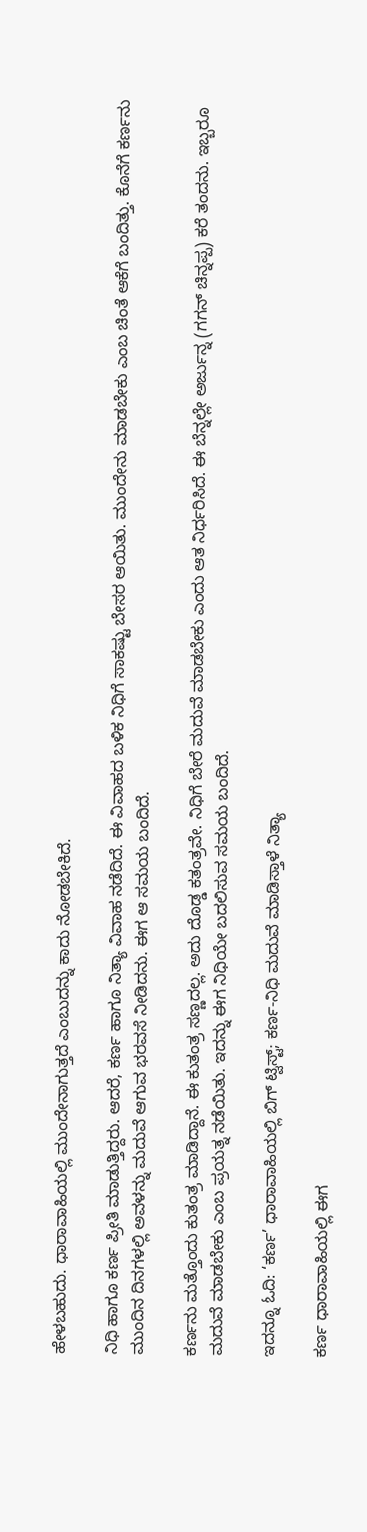ಹೇಳಬಹುದು. ಧಾರಾವಾಹಿಯಲ್ಲಿ ಮುಂದೇನಾಗುತ್ತದೆ ಎಂಬುದನ್ನು ಕಾದು ನೋಡಬೇಕಿದೆ.

ನಿಧಿ ಹಾಗೂ ಕರ್ಣ ಪ್ರೀತಿ ಮಾಡುತ್ತಿದ್ದರು. ಆದರೆ, ಕರ್ಣ ಹಾಗೂ ನಿತ್ಯಾ ವಿವಾಹ ನಡೆದಿದೆ. ಈ ವಿವಾಹದ ಬಳಿಕ ನಿಧಿಗೆ ಸಾಕಷ್ಟು ಬೇಸರ ಆಯಿತು. ಮುಂದೇನು ಮಾಡಬೇಕು ಎಂಬ ಚಿಂತೆ ಆಕೆಗೆ ಬಂದಿತ್ತು. ಕೊನೆಗೆ ಕರ್ಣನು ಮುಂದಿನ ದಿನಗಳಲ್ಲಿ ಅವಳನ್ನು ಮದುವೆ ಆಗುವ ಭರವಸೆ ನೀಡಿದನು. ಈಗ ಆ ಸಮಯ ಬಂದಿದೆ.

ಕರ್ಣನು ಮತ್ತೊಂದು ಕುತಂತ್ರ ಮಾಡಿದ್ದಾನೆ. ಈ ಕುತಂತ್ರ ಸಣ್ಣದಲ್ಲ. ಅದು ದೊಡ್ಡ ಕತಂತ್ರವೇ. ನಿಧಿಗೆ ಬೇರೆ ಮದುವೆ ಮಾಡಬೇಕು ಎಂದು ಆತ ನಿರ್ಧರಿಸಿದೆ. ಈ ಬೆನ್ನಲ್ಲೇ ಅರ್ಜುನ್ನ (ಗಗನ್ ಚಿನ್ನಪ್ಪ) ಕರೆ ತಂದನು. ಇಬ್ಬರೂ ಮದುವೆ ಮಾಡಬೇಕು ಎಂಬ ಪ್ರಯತ್ನ ನಡೆಯಿತು. ಇದನ್ನು ಈಗ ನಿಧಿಯೇ ಬದಲಿಸುವ ಸಮಯ ಬಂದಿದೆ.

ಇದನ್ನೂ ಓದಿ: ‘ಕರ್ಣ’ ಧಾರಾವಾಹಿಯಲ್ಲಿ ಬಿಗ್ ಟ್ವಿಸ್ಟ್; ಕರ್ಣ-ನಿಧಿ ಮದುವೆ ಮಾಡಿಸ್ತಾಳೆ ನಿತ್ಯಾ

ಕರ್ಣ ಧಾರಾವಾಹಿಯಲ್ಲಿ ಈಗ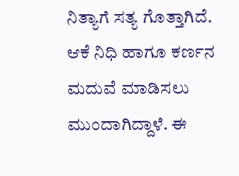ನಿತ್ಯಾಗೆ ಸತ್ಯ ಗೊತ್ತಾಗಿದೆ. ಆಕೆ ನಿಧಿ ಹಾಗೂ ಕರ್ಣನ ಮದುವೆ ಮಾಡಿಸಲು ಮುಂದಾಗಿದ್ದಾಳೆ. ಈ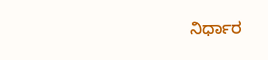ನಿರ್ಧಾರ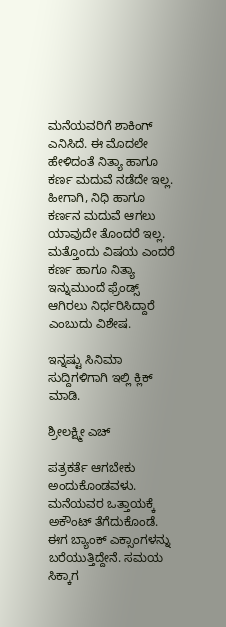ಮನೆಯವರಿಗೆ ಶಾಕಿಂಗ್ ಎನಿಸಿದೆ. ಈ ಮೊದಲೇ ಹೇಳಿದಂತೆ ನಿತ್ಯಾ ಹಾಗೂ ಕರ್ಣ ಮದುವೆ ನಡೆದೇ ಇಲ್ಲ. ಹೀಗಾಗಿ, ನಿಧಿ ಹಾಗೂ ಕರ್ಣನ ಮದುವೆ ಆಗಲು ಯಾವುದೇ ತೊಂದರೆ ಇಲ್ಲ. ಮತ್ತೊಂದು ವಿಷಯ ಎಂದರೆ ಕರ್ಣ ಹಾಗೂ ನಿತ್ಯಾ ಇನ್ನುಮುಂದೆ ಫ್ರೆಂಡ್ಸ್ ಆಗಿರಲು ನಿರ್ಧರಿಸಿದ್ದಾರೆ ಎಂಬುದು ವಿಶೇಷ.

ಇನ್ನಷ್ಟು ಸಿನಿಮಾ ಸುದ್ದಿಗಳಿಗಾಗಿ ಇಲ್ಲಿ ಕ್ಲಿಕ್ ಮಾಡಿ.

ಶ್ರೀಲಕ್ಷ್ಮೀ ಎಚ್

ಪತ್ರಕರ್ತೆ ಆಗಬೇಕು ಅಂದುಕೊಂಡವಳು. ಮನೆಯವರ ಒತ್ತಾಯಕ್ಕೆ ಅಕೌಂಟ್ ತೆಗೆದುಕೊಂಡೆ. ಈಗ ಬ್ಯಾಂಕ್ ಎಕ್ಸಾಂಗಳನ್ನು ಬರೆಯುತ್ತಿದ್ದೇನೆ. ಸಮಯ ಸಿಕ್ಕಾಗ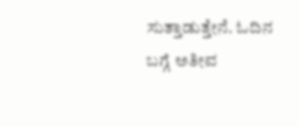ಸುತ್ತಾಡುತ್ತೇನೆ. ಓದಿನ ಬಗ್ಗೆ ಅತೀವ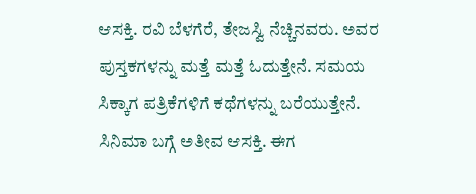ಆಸಕ್ತಿ. ರವಿ ಬೆಳಗೆರೆ, ತೇಜಸ್ವಿ ನೆಚ್ಚಿನವರು. ಅವರ ಪುಸ್ತಕಗಳನ್ನು ಮತ್ತೆ ಮತ್ತೆ ಓದುತ್ತೇನೆ. ಸಮಯ ಸಿಕ್ಕಾಗ ಪತ್ರಿಕೆಗಳಿಗೆ ಕಥೆಗಳನ್ನು ಬರೆಯುತ್ತೇನೆ. ಸಿನಿಮಾ ಬಗ್ಗೆ ಅತೀವ ಆಸಕ್ತಿ. ಈಗ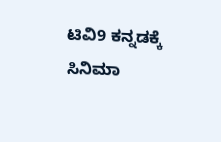ಟಿವಿ9 ಕನ್ನಡಕ್ಕೆ ಸಿನಿಮಾ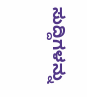ಸುದ್ದಿಗಳನ್ನು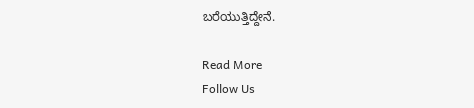ಬರೆಯುತ್ತಿದ್ದೇನೆ.

Read More
Follow Us